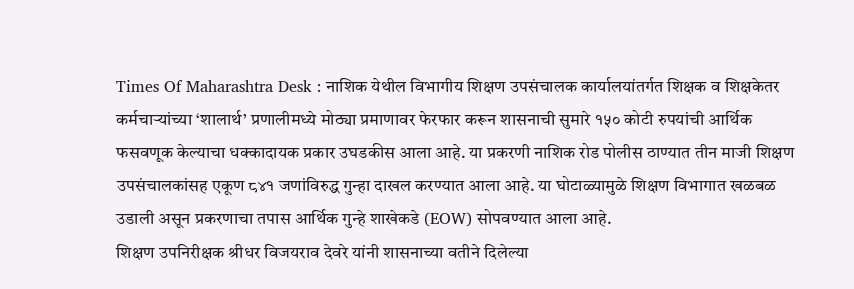Times Of Maharashtra Desk : नाशिक येथील विभागीय शिक्षण उपसंचालक कार्यालयांतर्गत शिक्षक व शिक्षकेतर कर्मचाऱ्यांच्या ‘शालार्थ’ प्रणालीमध्ये मोठ्या प्रमाणावर फेरफार करून शासनाची सुमारे १५० कोटी रुपयांची आर्थिक फसवणूक केल्याचा धक्कादायक प्रकार उघडकीस आला आहे. या प्रकरणी नाशिक रोड पोलीस ठाण्यात तीन माजी शिक्षण उपसंचालकांसह एकूण ८४१ जणांविरुद्ध गुन्हा दाखल करण्यात आला आहे. या घोटाळ्यामुळे शिक्षण विभागात खळबळ उडाली असून प्रकरणाचा तपास आर्थिक गुन्हे शाखेकडे (EOW) सोपवण्यात आला आहे.
शिक्षण उपनिरीक्षक श्रीधर विजयराव देवरे यांनी शासनाच्या वतीने दिलेल्या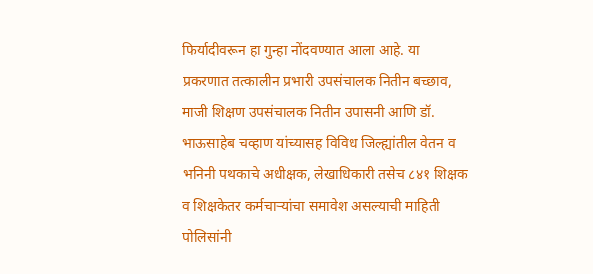फिर्यादीवरून हा गुन्हा नोंदवण्यात आला आहे. या प्रकरणात तत्कालीन प्रभारी उपसंचालक नितीन बच्छाव, माजी शिक्षण उपसंचालक नितीन उपासनी आणि डॉ. भाऊसाहेब चव्हाण यांच्यासह विविध जिल्ह्यांतील वेतन व भनिनी पथकाचे अधीक्षक, लेखाधिकारी तसेच ८४१ शिक्षक व शिक्षकेतर कर्मचाऱ्यांचा समावेश असल्याची माहिती पोलिसांनी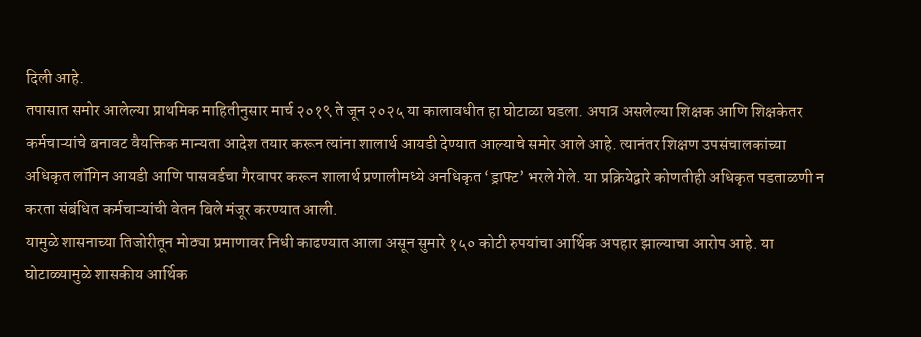दिली आहे.
तपासात समोर आलेल्या प्राथमिक माहितीनुसार मार्च २०१९ ते जून २०२५ या कालावधीत हा घोटाळा घडला. अपात्र असलेल्या शिक्षक आणि शिक्षकेतर कर्मचाऱ्यांचे बनावट वैयक्तिक मान्यता आदेश तयार करून त्यांना शालार्थ आयडी देण्यात आल्याचे समोर आले आहे. त्यानंतर शिक्षण उपसंचालकांच्या अधिकृत लॉगिन आयडी आणि पासवर्डचा गैरवापर करून शालार्थ प्रणालीमध्ये अनधिकृत ‘ड्राफ्ट’ भरले गेले. या प्रक्रियेद्वारे कोणतीही अधिकृत पडताळणी न करता संबंधित कर्मचाऱ्यांची वेतन बिले मंजूर करण्यात आली.
यामुळे शासनाच्या तिजोरीतून मोठ्या प्रमाणावर निधी काढण्यात आला असून सुमारे १५० कोटी रुपयांचा आर्थिक अपहार झाल्याचा आरोप आहे. या घोटाळ्यामुळे शासकीय आर्थिक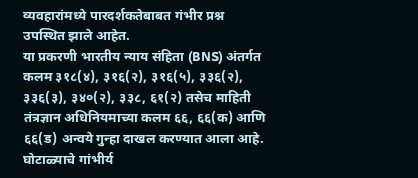व्यवहारांमध्ये पारदर्शकतेबाबत गंभीर प्रश्न उपस्थित झाले आहेत.
या प्रकरणी भारतीय न्याय संहिता (BNS) अंतर्गत कलम ३१८(४), ३१६(२), ३१६(५), ३३६(२), ३३६(३), ३४०(२), ३३८, ६१(२) तसेच माहिती तंत्रज्ञान अधिनियमाच्या कलम ६६, ६६(क) आणि ६६(ड) अन्वये गुन्हा दाखल करण्यात आला आहे.
घोटाळ्याचे गांभीर्य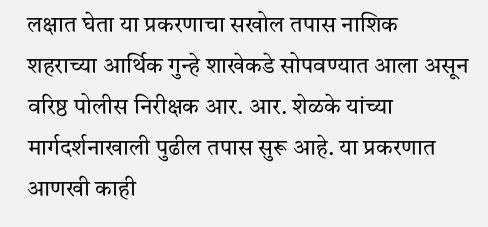लक्षात घेता या प्रकरणाचा सखोल तपास नाशिक शहराच्या आर्थिक गुन्हे शाखेकडे सोपवण्यात आला असून वरिष्ठ पोलीस निरीक्षक आर. आर. शेळके यांच्या मार्गदर्शनाखाली पुढील तपास सुरू आहे. या प्रकरणात आणखी काही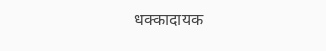धक्कादायक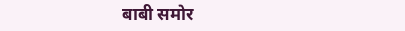बाबी समोर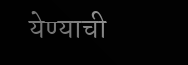येण्याची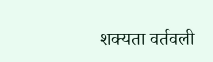शक्यता वर्तवली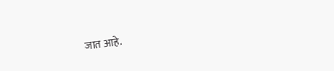जात आहे.